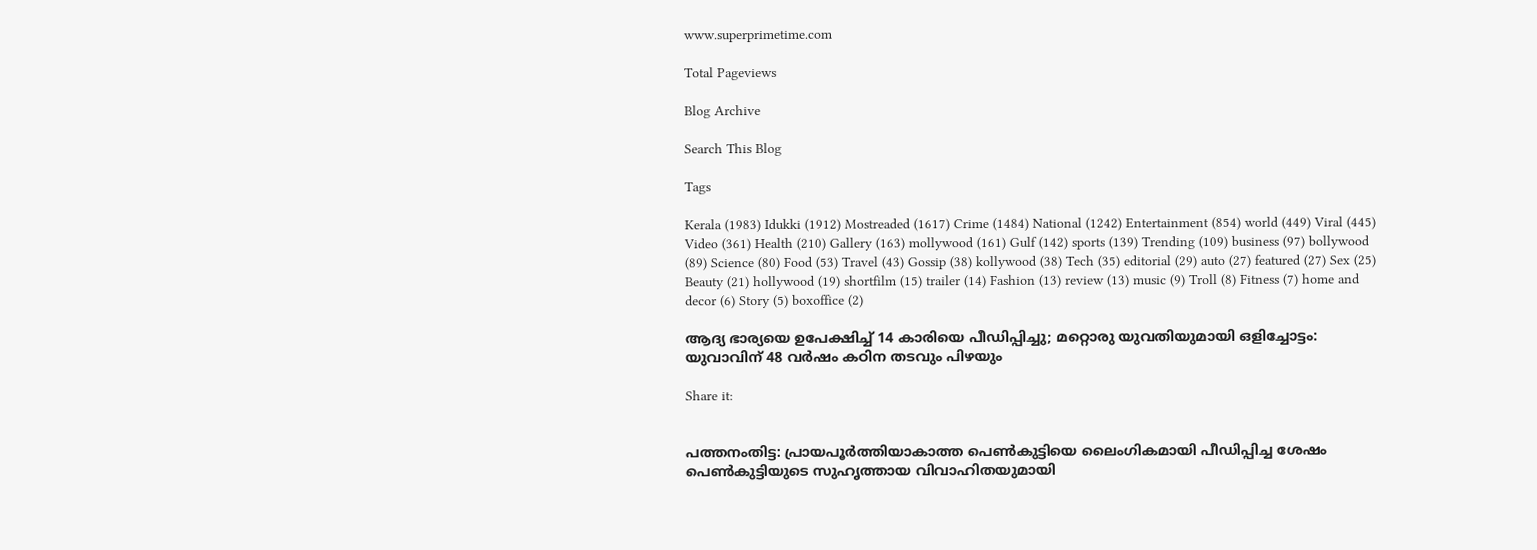www.superprimetime.com

Total Pageviews

Blog Archive

Search This Blog

Tags

Kerala (1983) Idukki (1912) Mostreaded (1617) Crime (1484) National (1242) Entertainment (854) world (449) Viral (445) Video (361) Health (210) Gallery (163) mollywood (161) Gulf (142) sports (139) Trending (109) business (97) bollywood (89) Science (80) Food (53) Travel (43) Gossip (38) kollywood (38) Tech (35) editorial (29) auto (27) featured (27) Sex (25) Beauty (21) hollywood (19) shortfilm (15) trailer (14) Fashion (13) review (13) music (9) Troll (8) Fitness (7) home and decor (6) Story (5) boxoffice (2)

ആദ്യ ഭാര്യയെ ഉപേക്ഷിച്ച് 14 കാരിയെ പീഡിപ്പിച്ചു; മറ്റൊരു യുവതിയുമായി ഒളിച്ചോട്ടം: യുവാവിന് 48 വർഷം കഠിന തടവും പിഴയും

Share it:


പത്തനംതിട്ട: പ്രായപൂർത്തിയാകാത്ത പെൺകുട്ടിയെ ലൈംഗികമായി പീഡിപ്പിച്ച ശേഷം പെൺകുട്ടിയുടെ സുഹൃത്തായ വിവാഹിതയുമായി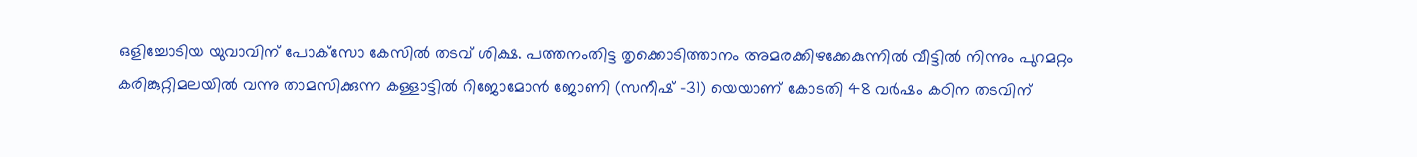ഒളിച്ചോടിയ യുവാവിന് പോക്‌സോ കേസിൽ തടവ് ശിക്ഷ. പത്തനംതിട്ട തൃക്കൊടിത്താനം അമരക്കിഴക്കേകുന്നിൽ വീട്ടിൽ നിന്നും പുറമറ്റം കരിങ്കുറ്റിമലയിൽ വന്നു താമസിക്കുന്ന കള്ളാട്ടിൽ റിജോമോൻ ജോണി (സനീഷ് -31) യെയാണ് കോടതി 48 വർഷം കഠിന തടവിന്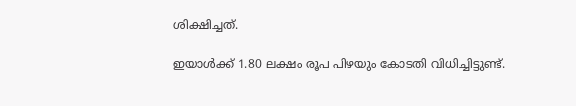ശിക്ഷിച്ചത്.

ഇയാൾക്ക് 1.80 ലക്ഷം രൂപ പിഴയും കോടതി വിധിച്ചിട്ടുണ്ട്.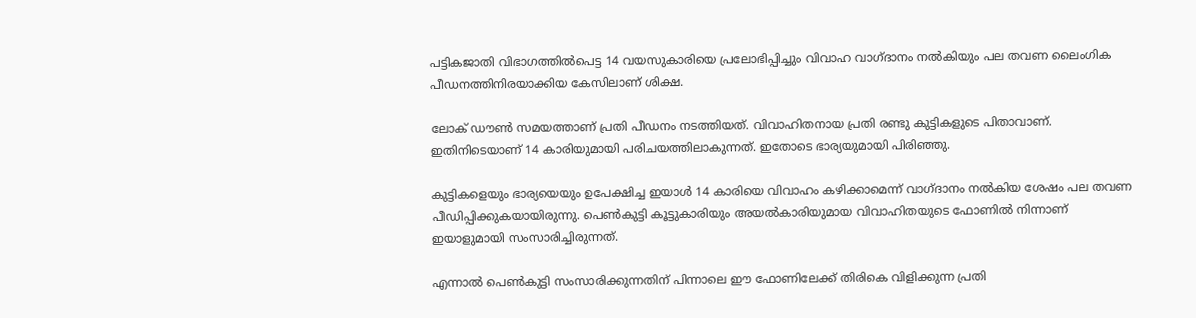പട്ടികജാതി വിഭാഗത്തിൽപെട്ട 14 വയസുകാരിയെ പ്രലോഭിപ്പിച്ചും വിവാഹ വാഗ്ദാനം നൽകിയും പല തവണ ലൈംഗിക പീഡനത്തിനിരയാക്കിയ കേസിലാണ് ശിക്ഷ.

ലോക് ഡൗൺ സമയത്താണ് പ്രതി പീഡനം നടത്തിയത്. വിവാഹിതനായ പ്രതി രണ്ടു കുട്ടികളുടെ പിതാവാണ്. ഇതിനിടെയാണ് 14 കാരിയുമായി പരിചയത്തിലാകുന്നത്. ഇതോടെ ഭാര്യയുമായി പിരിഞ്ഞു.

കുട്ടികളെയും ഭാര്യയെയും ഉപേക്ഷിച്ച ഇയാൾ 14 കാരിയെ വിവാഹം കഴിക്കാമെന്ന് വാഗ്ദാനം നൽകിയ ശേഷം പല തവണ പീഡിപ്പിക്കുകയായിരുന്നു. പെൺകുട്ടി കൂട്ടുകാരിയും അയൽകാരിയുമായ വിവാഹിതയുടെ ഫോണിൽ നിന്നാണ് ഇയാളുമായി സംസാരിച്ചിരുന്നത്.

എന്നാൽ പെൺകുട്ടി സംസാരിക്കുന്നതിന് പിന്നാലെ ഈ ഫോണിലേക്ക് തിരികെ വിളിക്കുന്ന പ്രതി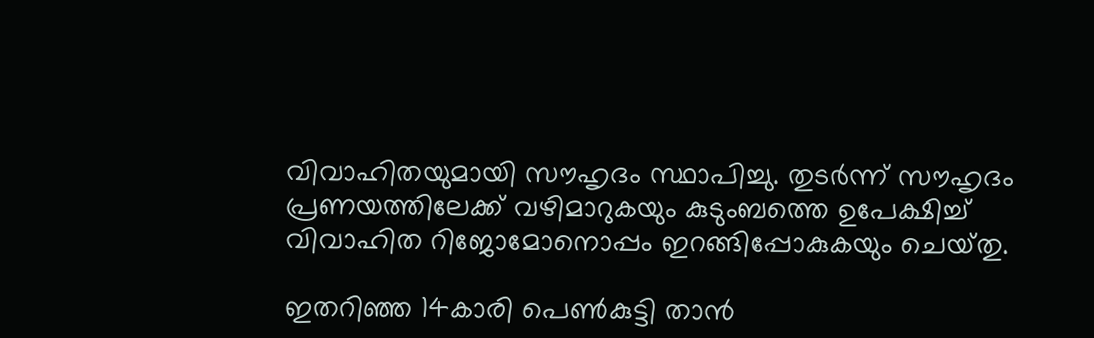വിവാഹിതയുമായി സൗഹൃദം സ്ഥാപിച്ചു. തുടർന്ന് സൗഹൃദം പ്രണയത്തിലേക്ക് വഴിമാറുകയും കുടുംബത്തെ ഉപേക്ഷിച്ച് വിവാഹിത റിജോമോനൊപ്പം ഇറങ്ങിപ്പോകുകയും ചെയ്‌തു.

ഇതറിഞ്ഞ 14കാരി പെൺകുട്ടി താൻ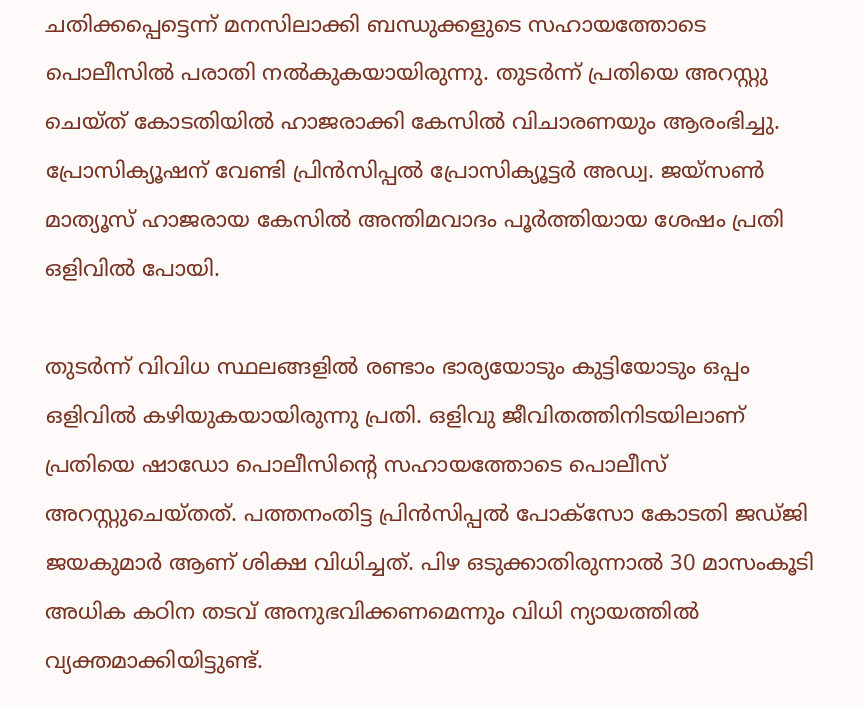ചതിക്കപ്പെട്ടെന്ന് മനസിലാക്കി ബന്ധുക്കളുടെ സഹായത്തോടെ പൊലീസിൽ പരാതി നൽകുകയായിരുന്നു. തുടർന്ന് പ്രതിയെ അറസ്റ്റു ചെയ്ത് കോടതിയിൽ ഹാജരാക്കി കേസിൽ വിചാരണയും ആരംഭിച്ചു. പ്രോസിക്യൂഷന് വേണ്ടി പ്രിൻസിപ്പൽ പ്രോസിക്യൂട്ടർ അഡ്വ. ജയ്‌സൺ മാത്യൂസ് ഹാജരായ കേസിൽ അന്തിമവാദം പൂർത്തിയായ ശേഷം പ്രതി ഒളിവിൽ പോയി.

തുടർന്ന് വിവിധ സ്ഥലങ്ങളിൽ രണ്ടാം ഭാര്യയോടും കുട്ടിയോടും ഒപ്പം ഒളിവിൽ കഴിയുകയായിരുന്നു പ്രതി. ഒളിവു ജീവിതത്തിനിടയിലാണ് പ്രതിയെ ഷാഡോ പൊലീസിന്‍റെ സഹായത്തോടെ പൊലീസ് അറസ്റ്റുചെയ്തത്. പത്തനംതിട്ട പ്രിൻസിപ്പൽ പോക്സോ കോടതി ജഡ്ജി ജയകുമാർ ആണ് ശിക്ഷ വിധിച്ചത്. പിഴ ഒടുക്കാതിരുന്നാൽ 30 മാസംകൂടി അധിക കഠിന തടവ് അനുഭവിക്കണമെന്നും വിധി ന്യായത്തിൽ വ്യക്തമാക്കിയിട്ടുണ്ട്.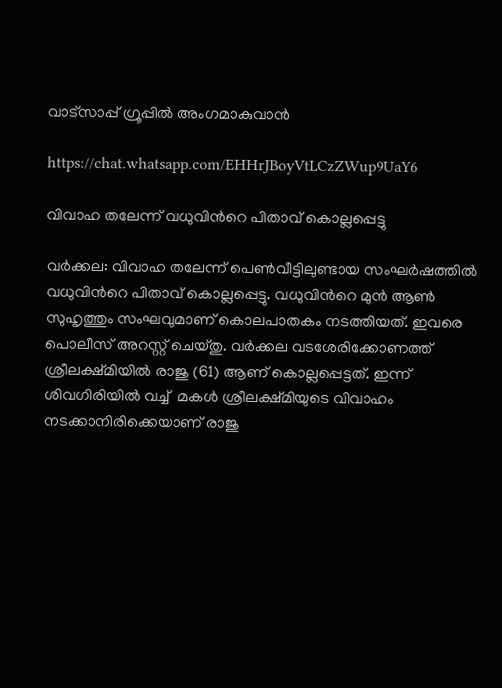വാട്‌സാപ്പ് ഗ്രൂപ്പിൽ അംഗമാകുവാൻ

https://chat.whatsapp.com/EHHrJBoyVtLCzZWup9UaY6

വിവാഹ തലേന്ന് വധുവിന്‍റെ പിതാവ് കൊല്ലപ്പെട്ടു

വർക്കല: വിവാഹ തലേന്ന് പെൺവീട്ടിലുണ്ടായ സംഘർഷത്തിൽ വധുവിന്‍റെ പിതാവ് കൊല്ലപ്പെട്ടു. വധുവിന്‍റെ മുൻ ആൺ സുഹൃത്തും സംഘവുമാണ് കൊലപാതകം നടത്തിയത്. ഇവരെ പൊലീസ് അറസ്റ്റ് ചെയ്‌തു. വർക്കല വടശേരിക്കോണത്ത് ശ്രീലക്ഷ്മിയിൽ രാജു (61) ആണ് കൊല്ലപ്പെട്ടത്. ഇന്ന്  ശിവഗിരിയിൽ വച്ച്  മകൾ ശ്രീലക്ഷ്മിയുടെ വിവാഹം നടക്കാനിരിക്കെയാണ് രാജു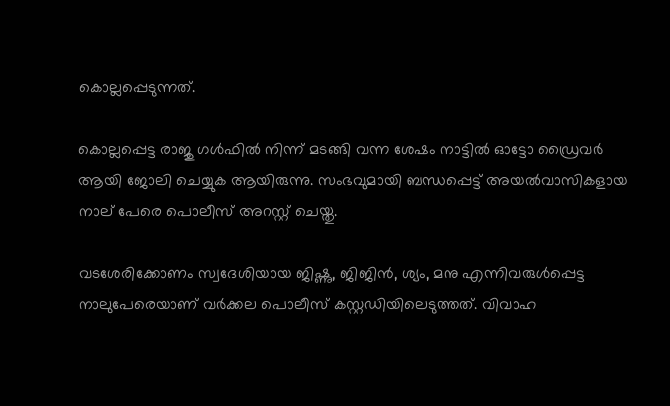കൊല്ലപ്പെടുന്നത്.

കൊല്ലപ്പെട്ട രാജു ഗൾഫിൽ നിന്ന് മടങ്ങി വന്ന ശേഷം നാട്ടിൽ ഓട്ടോ ഡ്രൈവർ ആയി ജോലി ചെയ്യുക ആയിരുന്നു. സംഭവുമായി ബന്ധപ്പെട്ട് അയൽവാസികളായ നാല് പേരെ പൊലീസ് അറസ്റ്റ് ചെയ്തു.

വടശേരിക്കോണം സ്വദേശിയായ ജിഷ്ണു, ജിജിൻ, ശ്യം, മനു എന്നിവരുൾപ്പെട്ട നാലുപേരെയാണ് വർക്കല പൊലീസ് കസ്റ്റഡിയിലെടുത്തത്. വിവാഹ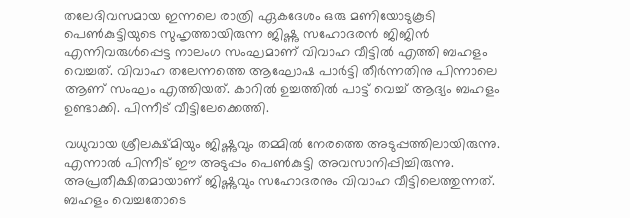തലേദിവസമായ ഇന്നലെ രാത്രി ഏകദേശം ഒരു മണിയോടുകൂടി പെൺകുട്ടിയുടെ സുഹൃത്തായിരുന്ന ജിഷ്ണു സഹോദരൻ ജിജിൻ എന്നിവരുൾപ്പെട്ട നാലംഗ സംഘമാണ് വിവാഹ വീട്ടിൽ എത്തി ബഹളം വെച്ചത്. വിവാഹ തലേന്നത്തെ ആഘോഷ പാർട്ടി തീർന്നതിനു പിന്നാലെ ആണ് സംഘം എത്തിയത്. കാറിൽ ഉച്ചത്തിൽ പാട്ട് വെച്ച് ആദ്യം ബഹളം ഉണ്ടാക്കി. പിന്നീട് വീട്ടിലേക്കെത്തി.

വധുവായ ശ്രീലക്ഷ്മിയും ജിഷ്ണുവും തമ്മിൽ നേരത്തെ അടുപ്പത്തിലായിരുന്നു. എന്നാൽ പിന്നീട് ഈ അടുപ്പം പെണ്‍കുട്ടി അവസാനിപ്പിച്ചിരുന്നു. അപ്രതീക്ഷിതമായാണ് ജിഷ്ണുവും സഹോദരനും വിവാഹ വീട്ടിലെത്തുന്നത്. ബഹളം വെച്ചതോടെ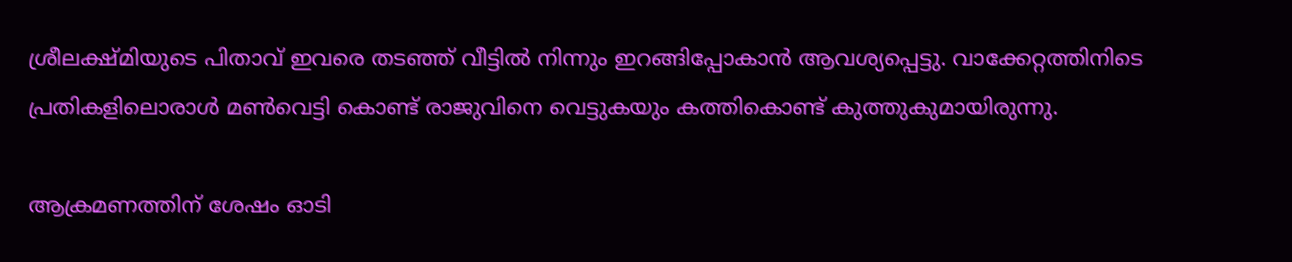ശ്രീലക്ഷ്മിയുടെ പിതാവ് ഇവരെ തടഞ്ഞ് വീട്ടിൽ നിന്നും ഇറങ്ങിപ്പോകാൻ ആവശ്യപ്പെട്ടു. വാക്കേറ്റത്തിനിടെ പ്രതികളിലൊരാള്‍ മണ്‍വെട്ടി കൊണ്ട് രാജുവിനെ വെട്ടുകയും കത്തികൊണ്ട് കുത്തുകുമായിരുന്നു.

ആക്രമണത്തിന് ശേഷം ഓടി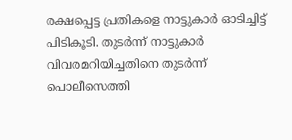രക്ഷപ്പെട്ട പ്രതികളെ നാട്ടുകാർ ഓടിച്ചിട്ട് പിടികൂടി. തുടർന്ന് നാട്ടുകാർ വിവരമറിയിച്ചതിനെ തുടർന്ന് പൊലീസെത്തി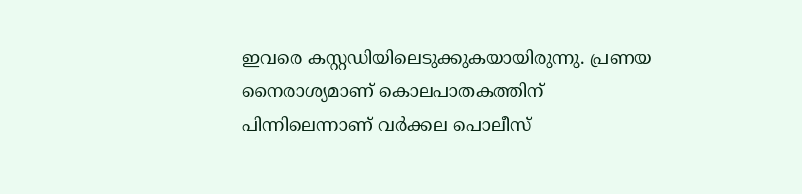ഇവരെ കസ്റ്റഡിയിലെടുക്കുകയായിരുന്നു. പ്രണയ നൈരാശ്യമാണ് കൊലപാതകത്തിന് പിന്നിലെന്നാണ് വർക്കല പൊലീസ്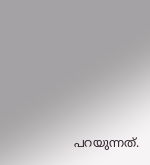പറയുന്നത്.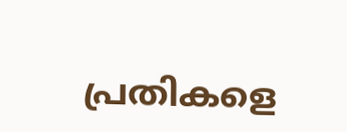പ്രതികളെ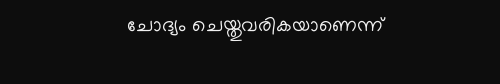ചോദ്യം ചെയ്തുവരികയാണെന്ന്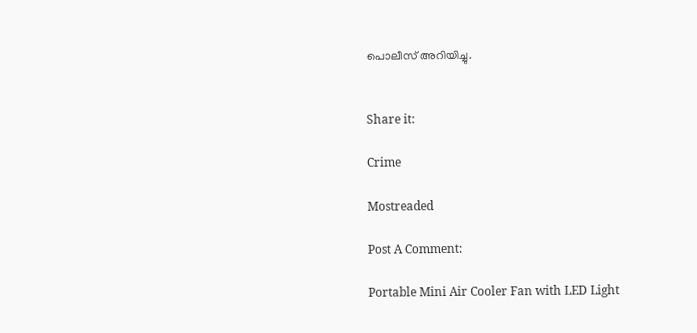പൊലീസ് അറിയിച്ചു.


Share it:

Crime

Mostreaded

Post A Comment:

Portable Mini Air Cooler Fan with LED Light